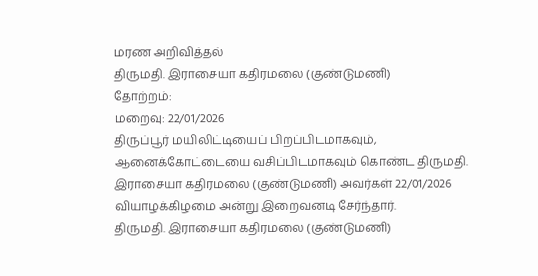மரண அறிவித்தல்
திருமதி. இராசையா கதிரமலை (குண்டுமணி)
தோற்றம்:
மறைவு: 22/01/2026
திருப்பூர் மயிலிட்டியைப் பிறப்பிடமாகவும், ஆனைக்கோட்டையை வசிப்பிடமாகவும் கொண்ட திருமதி. இராசையா கதிரமலை (குண்டுமணி) அவர்கள் 22/01/2026 வியாழக்கிழமை அன்று இறைவனடி சேர்ந்தார்.
திருமதி. இராசையா கதிரமலை (குண்டுமணி)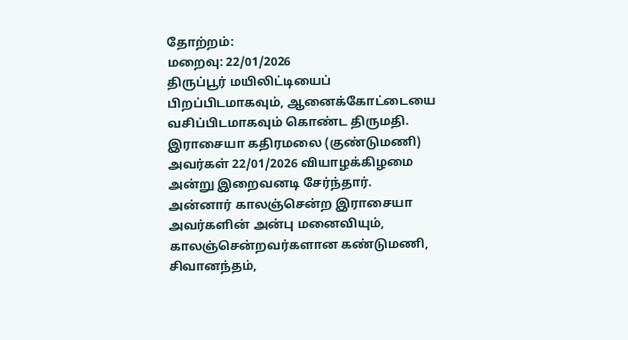தோற்றம்:
மறைவு: 22/01/2026
திருப்பூர் மயிலிட்டியைப் பிறப்பிடமாகவும், ஆனைக்கோட்டையை வசிப்பிடமாகவும் கொண்ட திருமதி. இராசையா கதிரமலை (குண்டுமணி) அவர்கள் 22/01/2026 வியாழக்கிழமை அன்று இறைவனடி சேர்ந்தார்.
அன்னார் காலஞ்சென்ற இராசையா அவர்களின் அன்பு மனைவியும்,
காலஞ்சென்றவர்களான கண்டுமணி, சிவானந்தம்,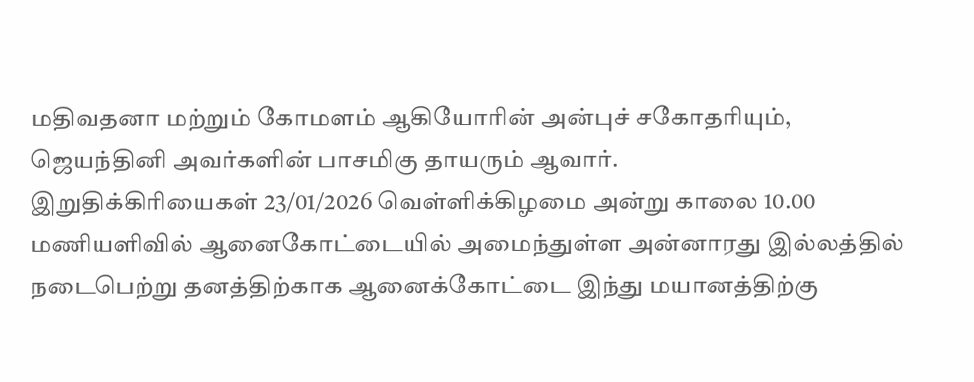மதிவதனா மற்றும் கோமளம் ஆகியோரின் அன்புச் சகோதரியும்,
ஜெயந்தினி அவர்களின் பாசமிகு தாயரும் ஆவார்.
இறுதிக்கிரியைகள் 23/01/2026 வெள்ளிக்கிழமை அன்று காலை 10.00 மணியளிவில் ஆனைகோட்டையில் அமைந்துள்ள அன்னாரது இல்லத்தில் நடைபெற்று தனத்திற்காக ஆனைக்கோட்டை இந்து மயானத்திற்கு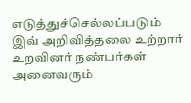எடுத்துச்செல்லப்படும் இவ் அறிவித்தலை உற்றார் உறவினர் நண்பர்கள் அனைவரும்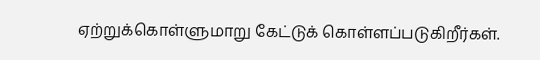ஏற்றுக்கொள்ளுமாறு கேட்டுக் கொள்ளப்படுகிறீர்கள்.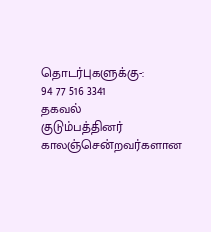தொடர்புகளுக்கு-:
94 77 516 3341
தகவல்
குடும்பத்தினர்
காலஞ்சென்றவர்களான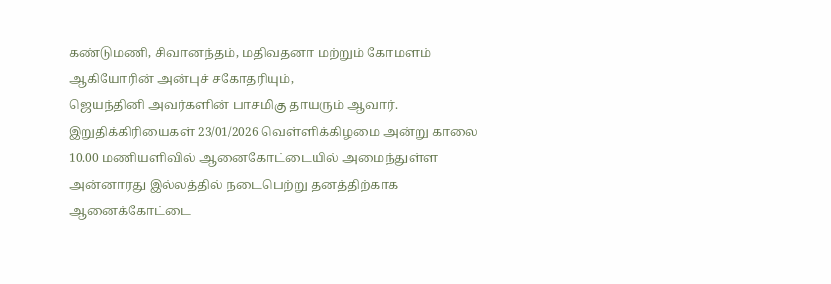கண்டுமணி, சிவானந்தம், மதிவதனா மற்றும் கோமளம் ஆகியோரின் அன்புச் சகோதரியும்,
ஜெயந்தினி அவர்களின் பாசமிகு தாயரும் ஆவார்.
இறுதிக்கிரியைகள் 23/01/2026 வெள்ளிக்கிழமை அன்று காலை 10.00 மணியளிவில் ஆனைகோட்டையில் அமைந்துள்ள அன்னாரது இல்லத்தில் நடைபெற்று தனத்திற்காக ஆனைக்கோட்டை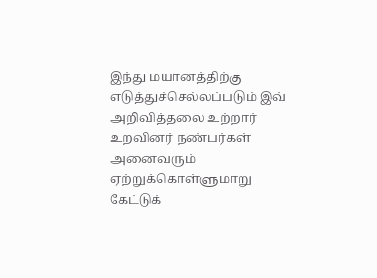இந்து மயானத்திற்கு எடுத்துச்செல்லப்படும் இவ் அறிவித்தலை உற்றார் உறவினர் நண்பர்கள் அனைவரும் ஏற்றுக்கொள்ளுமாறு கேட்டுக்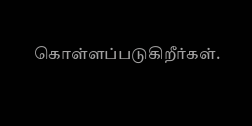கொள்ளப்படுகிறீர்கள்.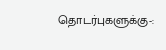தொடர்புகளுக்கு-: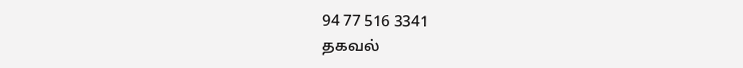94 77 516 3341
தகவல்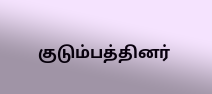குடும்பத்தினர்